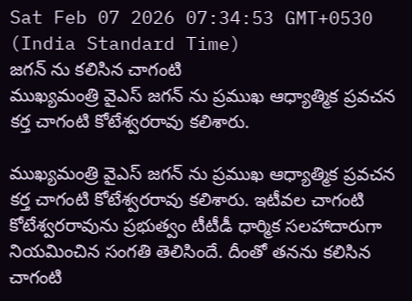Sat Feb 07 2026 07:34:53 GMT+0530 (India Standard Time)
జగన్ ను కలిసిన చాగంటి
ముఖ్యమంత్రి వైఎస్ జగన్ ను ప్రముఖ ఆధ్యాత్మిక ప్రవచన కర్త చాగంటి కోటేశ్వరరావు కలిశారు.

ముఖ్యమంత్రి వైఎస్ జగన్ ను ప్రముఖ ఆధ్యాత్మిక ప్రవచన కర్త చాగంటి కోటేశ్వరరావు కలిశారు. ఇటీవల చాగంటి కోటేశ్వరరావును ప్రభుత్వం టీటీడీ ధార్మిక సలహాదారుగా నియమించిన సంగతి తెలిసిందే. దీంతో తనను కలిసిన చాగంటి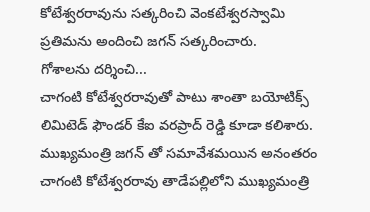కోటేశ్వరరావును సత్కరించి వెంకటేశ్వరస్వామి ప్రతిమను అందించి జగన్ సత్కరించారు.
గోశాలను దర్శించి...
చాగంటి కోటేశ్వరరావుతో పాటు శాంతా బయోటిక్స్ లిమిటెడ్ ఫౌండర్ కేఐ వరప్రాద్ రెడ్డి కూడా కలిశారు. ముఖ్యమంత్రి జగన్ తో సమావేశమయిన అనంతరం చాగంటి కోటేశ్వరరావు తాడేపల్లిలోని ముఖ్యమంత్రి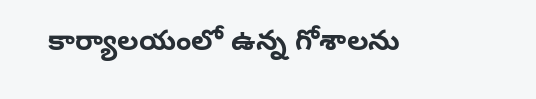కార్యాలయంలో ఉన్న గోశాలను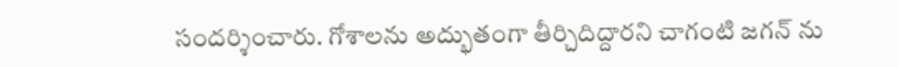సందర్శించారు. గోశాలను అద్భుతంగా తీర్చిదిద్దారని చాగంటి జగన్ ను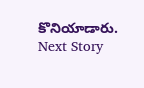కొనియాడారు.
Next Story